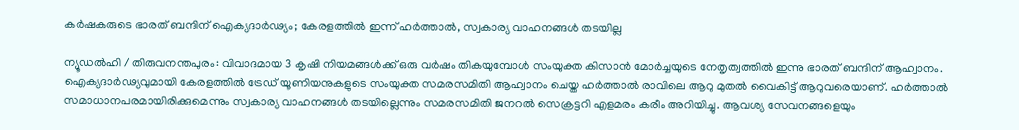കര്‍ഷകരുടെ ഭാരത് ബന്ദിന് ഐക്യദാര്‍ഢ്യം; കേരളത്തില്‍ ഇന്ന് ഹര്‍ത്താല്‍, സ്വകാര്യ വാഹനങ്ങള്‍ തടയില്ല

ന്യൂഡല്‍ഹി / തിരുവനന്തപുരം: വിവാദമായ 3 കൃഷി നിയമങ്ങള്‍ക്ക് ഒരു വര്‍ഷം തികയുമ്പോള്‍ സംയുക്ത കിസാന്‍ മോര്‍ച്ചയുടെ നേതൃത്വത്തില്‍ ഇന്നു ഭാരത് ബന്ദിന് ആഹ്വാനം. ഐക്യദാര്‍ഢ്യവുമായി കേരളത്തില്‍ ട്രേഡ് യൂണിയനുകളുടെ സംയുക്ത സമരസമിതി ആഹ്വാനം ചെയ്ത ഹര്‍ത്താല്‍ രാവിലെ ആറു മുതല്‍ വൈകിട്ട് ആറുവരെയാണ്. ഹര്‍ത്താല്‍ സമാധാനപരമായിരിക്കുമെന്നും സ്വകാര്യ വാഹനങ്ങള്‍ തടയില്ലെന്നും സമരസമിതി ജനറല്‍ സെക്രട്ടറി എളമരം കരീം അറിയിച്ചു. ആവശ്യ സേവനങ്ങളെയും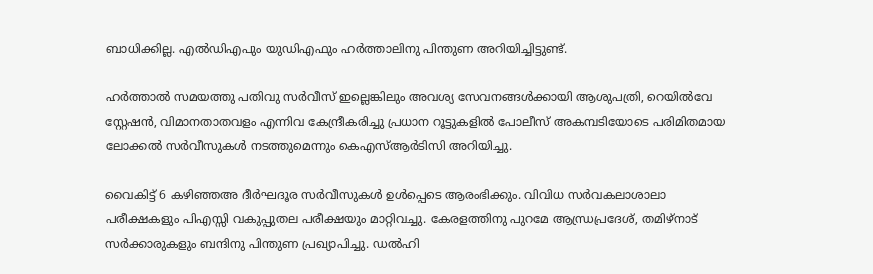ബാധിക്കില്ല. എല്‍ഡിഎപും യുഡിഎഫും ഹര്‍ത്താലിനു പിന്തുണ അറിയിച്ചിട്ടുണ്ട്.

ഹര്‍ത്താല്‍ സമയത്തു പതിവു സര്‍വീസ് ഇല്ലെങ്കിലും അവശ്യ സേവനങ്ങള്‍ക്കായി ആശുപത്രി, റെയില്‍വേ സ്റ്റേഷന്‍, വിമാനതാതവളം എന്നിവ കേന്ദ്രീകരിച്ചു പ്രധാന റൂട്ടുകളില്‍ പോലീസ് അകമ്പടിയോടെ പരിമിതമായ ലോക്കല്‍ സര്‍വീസുകള്‍ നടത്തുമെന്നും കെഎസ്ആര്‍ടിസി അറിയിച്ചു.

വൈകിട്ട് 6 കഴിഞ്ഞഅ ദീര്‍ഘദൂര സര്‍വീസുകള്‍ ഉള്‍പ്പെടെ ആരംഭിക്കും. വിവിധ സര്‍വകലാശാലാ പരീക്ഷകളും പിഎസ്സി വകുപ്പുതല പരീക്ഷയും മാറ്റിവച്ചു. കേരളത്തിനു പുറമേ ആന്ധ്രപ്രദേശ്, തമിഴ്‌നാട് സര്‍ക്കാരുകളും ബന്ദിനു പിന്തുണ പ്രഖ്യാപിച്ചു. ഡല്‍ഹി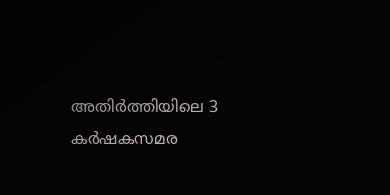അതിര്‍ത്തിയിലെ 3 കര്‍ഷകസമര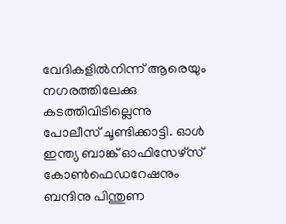വേദികളില്‍നിന്ന് ആരെയും നഗരത്തിലേക്കു കടത്തിവിടില്ലെന്നു പോലീസ് ചൂണ്ടിക്കാട്ടി. ഓള്‍ ഇന്ത്യ ബാങ്ക് ഓഫിസേഴ്‌സ് കോണ്‍ഫെഡറേഷനും ബന്ദിനു പിന്തുണ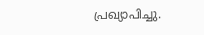പ്രഖ്യാപിച്ചു.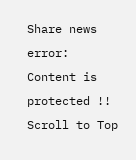Share news
error: Content is protected !!
Scroll to Top